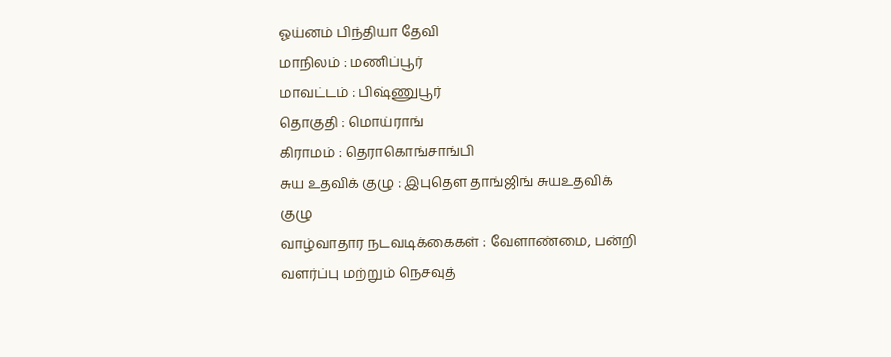ஓய்னம் பிந்தியா தேவி
மாநிலம் : மணிப்பூர்
மாவட்டம் : பிஷ்ணுபூர்
தொகுதி : மொய்ராங்
கிராமம் : தெராகொங்சாங்பி
சுய உதவிக் குழு : இபுதௌ தாங்ஜிங் சுயஉதவிக் குழு
வாழ்வாதார நடவடிக்கைகள் : வேளாண்மை, பன்றி வளர்ப்பு மற்றும் நெசவுத்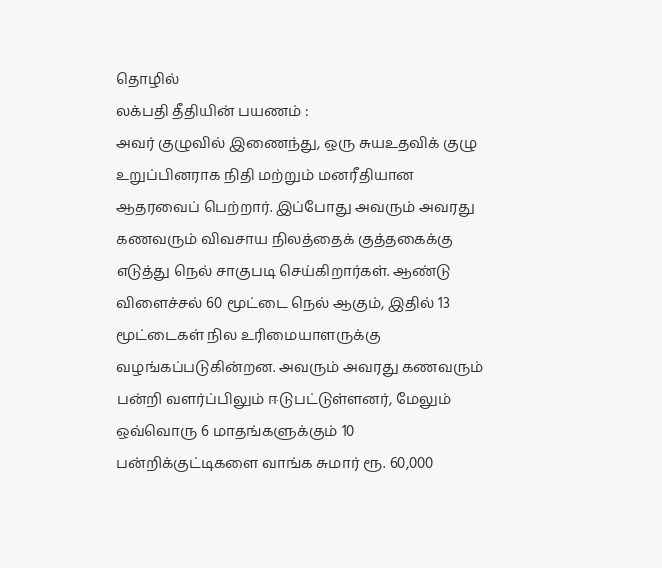தொழில்
லக்பதி தீதியின் பயணம் :
அவர் குழுவில் இணைந்து, ஒரு சுயஉதவிக் குழு உறுப்பினராக நிதி மற்றும் மனரீதியான ஆதரவைப் பெற்றார். இப்போது அவரும் அவரது கணவரும் விவசாய நிலத்தைக் குத்தகைக்கு எடுத்து நெல் சாகுபடி செய்கிறார்கள். ஆண்டு விளைச்சல் 60 மூட்டை நெல் ஆகும், இதில் 13 மூட்டைகள் நில உரிமையாளருக்கு வழங்கப்படுகின்றன. அவரும் அவரது கணவரும் பன்றி வளர்ப்பிலும் ஈடுபட்டுள்ளனர், மேலும் ஒவ்வொரு 6 மாதங்களுக்கும் 10 பன்றிக்குட்டிகளை வாங்க சுமார் ரூ. 60,000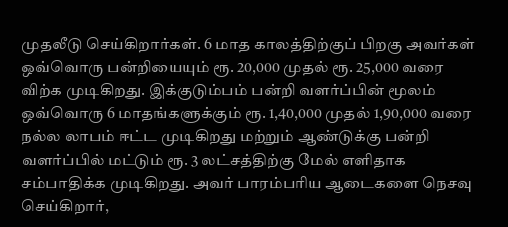முதலீடு செய்கிறார்கள். 6 மாத காலத்திற்குப் பிறகு அவர்கள் ஒவ்வொரு பன்றியையும் ரூ. 20,000 முதல் ரூ. 25,000 வரை விற்க முடிகிறது. இக்குடும்பம் பன்றி வளர்ப்பின் மூலம் ஒவ்வொரு 6 மாதங்களுக்கும் ரூ. 1,40,000 முதல் 1,90,000 வரை நல்ல லாபம் ஈட்ட முடிகிறது மற்றும் ஆண்டுக்கு பன்றி வளர்ப்பில் மட்டும் ரூ. 3 லட்சத்திற்கு மேல் எளிதாக சம்பாதிக்க முடிகிறது. அவர் பாரம்பரிய ஆடைகளை நெசவு செய்கிறார்,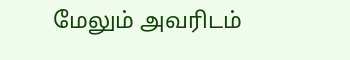மேலும் அவரிடம்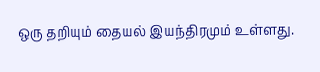ஒரு தறியும் தையல் இயந்திரமும் உள்ளது.